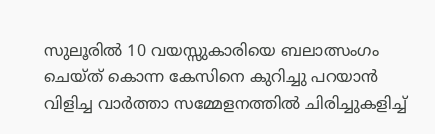സുലൂരില്‍ 10 വയസ്സുകാരിയെ ബലാത്സംഗം ചെയ്ത് കൊന്ന കേസിനെ കുറിച്ചു പറയാന്‍ വിളിച്ച വാര്‍ത്താ സമ്മേളനത്തില്‍ ചിരിച്ചുകളിച്ച്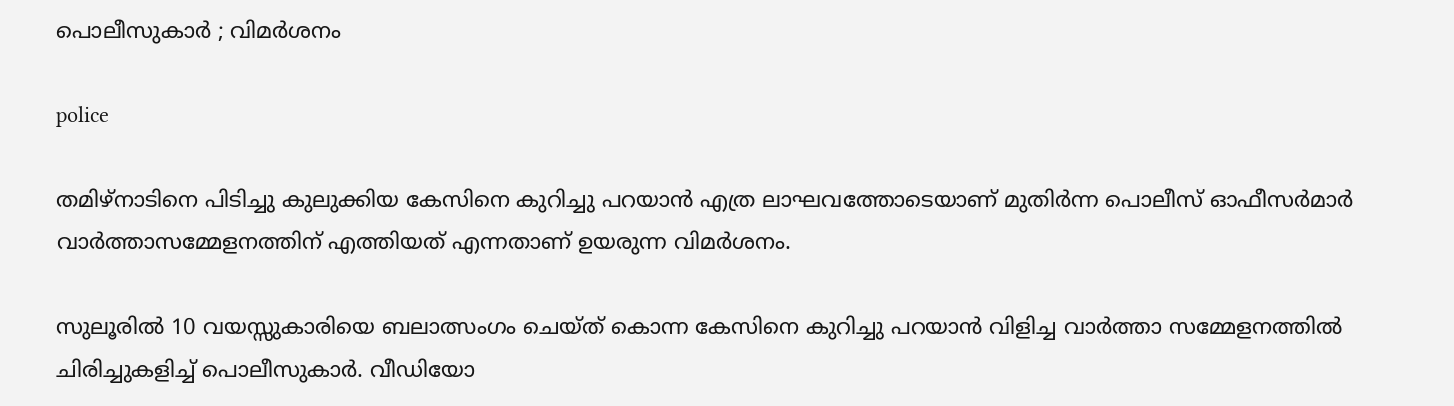പൊലീസുകാര്‍ ; വിമര്‍ശനം

police

തമിഴ്‌നാടിനെ പിടിച്ചു കുലുക്കിയ കേസിനെ കുറിച്ചു പറയാന്‍ എത്ര ലാഘവത്തോടെയാണ് മുതിര്‍ന്ന പൊലീസ് ഓഫീസര്‍മാര്‍ വാര്‍ത്താസമ്മേളനത്തിന് എത്തിയത് എന്നതാണ് ഉയരുന്ന വിമര്‍ശനം.

സുലൂരില്‍ 10 വയസ്സുകാരിയെ ബലാത്സംഗം ചെയ്ത് കൊന്ന കേസിനെ കുറിച്ചു പറയാന്‍ വിളിച്ച വാര്‍ത്താ സമ്മേളനത്തില്‍ ചിരിച്ചുകളിച്ച് പൊലീസുകാര്‍. വീഡിയോ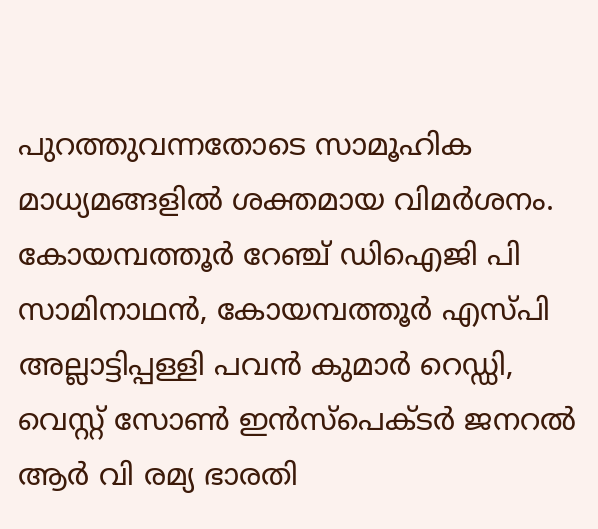പുറത്തുവന്നതോടെ സാമൂഹിക മാധ്യമങ്ങളില്‍ ശക്തമായ വിമര്‍ശനം. കോയമ്പത്തൂര്‍ റേഞ്ച് ഡിഐജി പി സാമിനാഥന്‍, കോയമ്പത്തൂര്‍ എസ്പി അല്ലാട്ടിപ്പള്ളി പവന്‍ കുമാര്‍ റെഡ്ഡി, വെസ്റ്റ് സോണ്‍ ഇന്‍സ്‌പെക്ടര്‍ ജനറല്‍ ആര്‍ വി രമ്യ ഭാരതി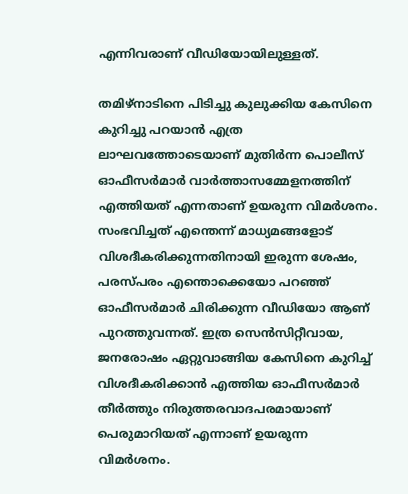എന്നിവരാണ് വീഡിയോയിലുള്ളത്.

തമിഴ്‌നാടിനെ പിടിച്ചു കുലുക്കിയ കേസിനെ കുറിച്ചു പറയാന്‍ എത്ര ലാഘവത്തോടെയാണ് മുതിര്‍ന്ന പൊലീസ് ഓഫീസര്‍മാര്‍ വാര്‍ത്താസമ്മേളനത്തിന് എത്തിയത് എന്നതാണ് ഉയരുന്ന വിമര്‍ശനം. സംഭവിച്ചത് എന്തെന്ന് മാധ്യമങ്ങളോട് വിശദീകരിക്കുന്നതിനായി ഇരുന്ന ശേഷം, പരസ്പരം എന്തൊക്കെയോ പറഞ്ഞ് ഓഫീസര്‍മാര്‍ ചിരിക്കുന്ന വീഡിയോ ആണ് പുറത്തുവന്നത്. ഇത്ര സെന്‍സിറ്റീവായ, ജനരോഷം ഏറ്റുവാങ്ങിയ കേസിനെ കുറിച്ച് വിശദീകരിക്കാന്‍ എത്തിയ ഓഫീസര്‍മാര്‍ തീര്‍ത്തും നിരുത്തരവാദപരമായാണ് പെരുമാറിയത് എന്നാണ് ഉയരുന്ന വിമര്‍ശനം.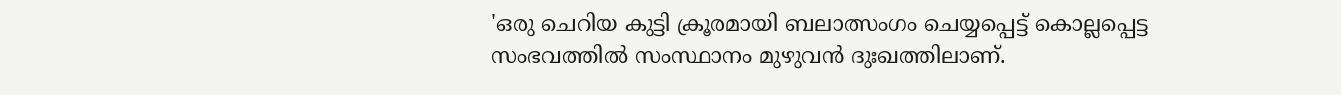'ഒരു ചെറിയ കുട്ടി ക്രൂരമായി ബലാത്സംഗം ചെയ്യപ്പെട്ട് കൊല്ലപ്പെട്ട സംഭവത്തില്‍ സംസ്ഥാനം മുഴുവന്‍ ദുഃഖത്തിലാണ്.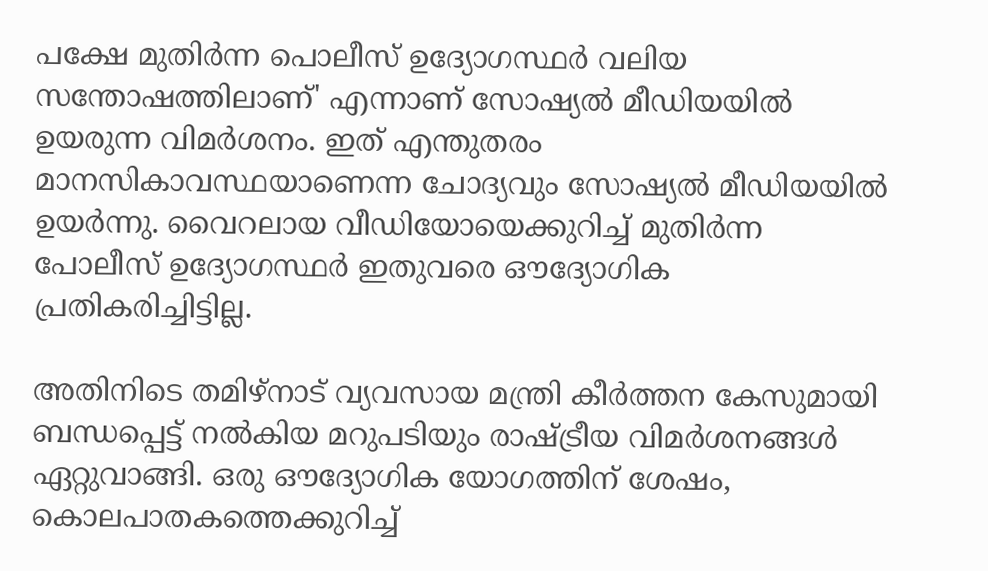പക്ഷേ മുതിര്‍ന്ന പൊലീസ് ഉദ്യോഗസ്ഥര്‍ വലിയ സന്തോഷത്തിലാണ്' എന്നാണ് സോഷ്യല്‍ മീഡിയയില്‍ ഉയരുന്ന വിമര്‍ശനം. ഇത് എന്തുതരം മാനസികാവസ്ഥയാണെന്ന ചോദ്യവും സോഷ്യല്‍ മീഡിയയില്‍ ഉയര്‍ന്നു. വൈറലായ വീഡിയോയെക്കുറിച്ച് മുതിര്‍ന്ന പോലീസ് ഉദ്യോഗസ്ഥര്‍ ഇതുവരെ ഔദ്യോഗിക പ്രതികരിച്ചിട്ടില്ല.

അതിനിടെ തമിഴ്‌നാട് വ്യവസായ മന്ത്രി കീര്‍ത്തന കേസുമായി ബന്ധപ്പെട്ട് നല്‍കിയ മറുപടിയും രാഷ്ട്രീയ വിമര്‍ശനങ്ങള്‍ ഏറ്റുവാങ്ങി. ഒരു ഔദ്യോഗിക യോഗത്തിന് ശേഷം, കൊലപാതകത്തെക്കുറിച്ച്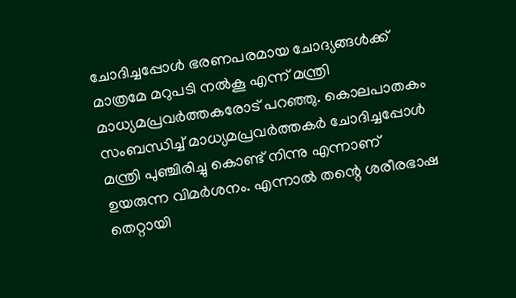ചോദിച്ചപ്പോള്‍ ഭരണപരമായ ചോദ്യങ്ങള്‍ക്ക് മാത്രമേ മറുപടി നല്‍കൂ എന്ന് മന്ത്രി മാധ്യമപ്രവര്‍ത്തകരോട് പറഞ്ഞു. കൊലപാതകം സംബന്ധിച്ച് മാധ്യമപ്രവര്‍ത്തകര്‍ ചോദിച്ചപ്പോള്‍ മന്ത്രി പുഞ്ചിരിച്ചു കൊണ്ട് നിന്നു എന്നാണ് ഉയരുന്ന വിമര്‍ശനം. എന്നാല്‍ തന്റെ ശരീരഭാഷ തെറ്റായി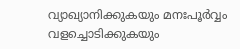വ്യാഖ്യാനിക്കുകയും മനഃപൂര്‍വ്വം വളച്ചൊടിക്കുകയും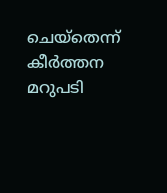ചെയ്‌തെന്ന് കീര്‍ത്തന മറുപടി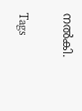നല്‍കി.

Tags